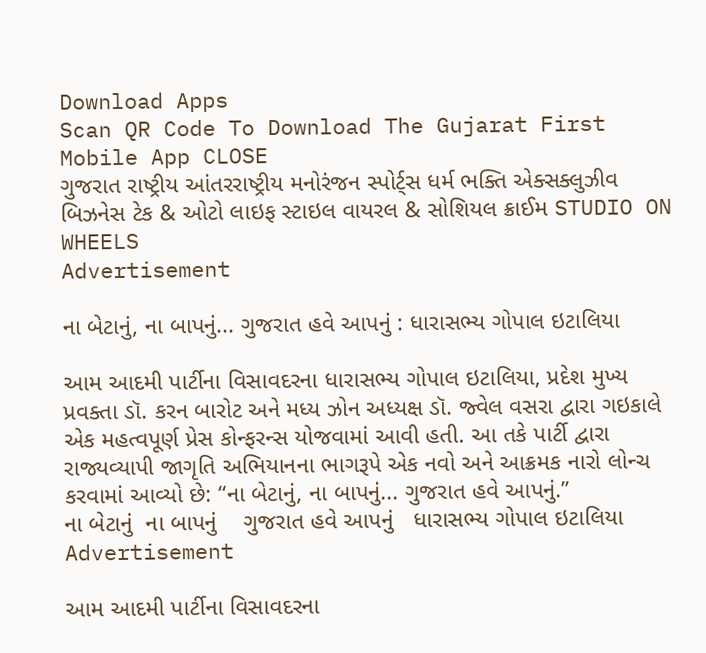Download Apps
Scan QR Code To Download The Gujarat First Mobile App CLOSE
ગુજરાત રાષ્ટ્રીય આંતરરાષ્ટ્રીય મનોરંજન સ્પોર્ટ્સ ધર્મ ભક્તિ એક્સક્લુઝીવ બિઝનેસ ટેક & ઓટો લાઇફ સ્ટાઇલ વાયરલ & સોશિયલ ક્રાઈમ STUDIO ON WHEELS
Advertisement

ના બેટાનું, ના બાપનું... ગુજરાત હવે આપનું : ધારાસભ્ય ગોપાલ ઇટાલિયા

આમ આદમી પાર્ટીના વિસાવદરના ધારાસભ્ય ગોપાલ ઇટાલિયા, પ્રદેશ મુખ્ય પ્રવક્તા ડૉ. કરન બારોટ અને મધ્ય ઝોન અધ્યક્ષ ડૉ. જ્વેલ વસરા દ્વારા ગઇકાલે એક મહત્વપૂર્ણ પ્રેસ કોન્ફરન્સ યોજવામાં આવી હતી. આ તકે પાર્ટી દ્વારા રાજ્યવ્યાપી જાગૃતિ અભિયાનના ભાગરૂપે એક નવો અને આક્રમક નારો લોન્ચ કરવામાં આવ્યો છે: “ના બેટાનું, ના બાપનું... ગુજરાત હવે આપનું.”
ના બેટાનું  ના બાપનું    ગુજરાત હવે આપનું   ધારાસભ્ય ગોપાલ ઇટાલિયા
Advertisement

આમ આદમી પાર્ટીના વિસાવદરના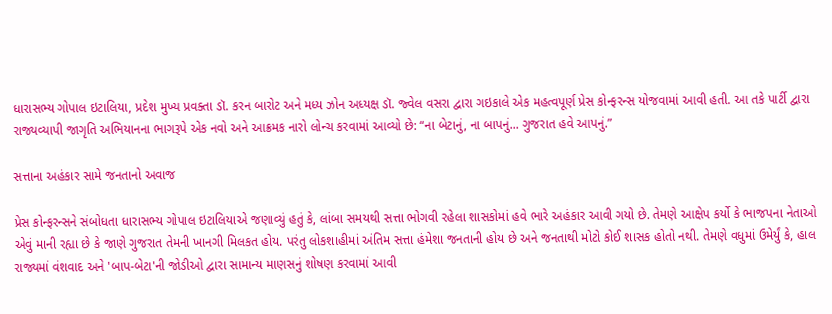ધારાસભ્ય ગોપાલ ઇટાલિયા, પ્રદેશ મુખ્ય પ્રવક્તા ડૉ. કરન બારોટ અને મધ્ય ઝોન અધ્યક્ષ ડૉ. જ્વેલ વસરા દ્વારા ગઇકાલે એક મહત્વપૂર્ણ પ્રેસ કોન્ફરન્સ યોજવામાં આવી હતી. આ તકે પાર્ટી દ્વારા રાજ્યવ્યાપી જાગૃતિ અભિયાનના ભાગરૂપે એક નવો અને આક્રમક નારો લોન્ચ કરવામાં આવ્યો છે: “ના બેટાનું, ના બાપનું... ગુજરાત હવે આપનું.”

સત્તાના અહંકાર સામે જનતાનો અવાજ

પ્રેસ કોન્ફરન્સને સંબોધતા ધારાસભ્ય ગોપાલ ઇટાલિયાએ જણાવ્યું હતું કે, લાંબા સમયથી સત્તા ભોગવી રહેલા શાસકોમાં હવે ભારે અહંકાર આવી ગયો છે. તેમણે આક્ષેપ કર્યો કે ભાજપના નેતાઓ એવું માની રહ્યા છે કે જાણે ગુજરાત તેમની ખાનગી મિલકત હોય. પરંતુ લોકશાહીમાં અંતિમ સત્તા હંમેશા જનતાની હોય છે અને જનતાથી મોટો કોઈ શાસક હોતો નથી. તેમણે વધુમાં ઉમેર્યું કે, હાલ રાજ્યમાં વંશવાદ અને 'બાપ-બેટા'ની જોડીઓ દ્વારા સામાન્ય માણસનું શોષણ કરવામાં આવી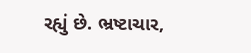રહ્યું છે. ભ્રષ્ટાચાર,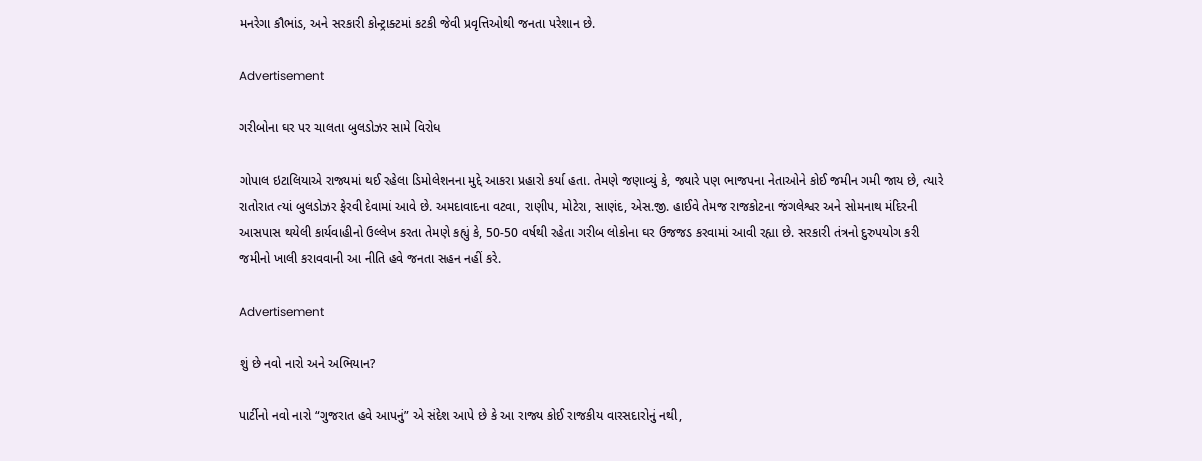મનરેગા કૌભાંડ, અને સરકારી કોન્ટ્રાક્ટમાં કટકી જેવી પ્રવૃત્તિઓથી જનતા પરેશાન છે.

Advertisement

ગરીબોના ઘર પર ચાલતા બુલડોઝર સામે વિરોધ

ગોપાલ ઇટાલિયાએ રાજ્યમાં થઈ રહેલા ડિમોલેશનના મુદ્દે આકરા પ્રહારો કર્યા હતા. તેમણે જણાવ્યું કે, જ્યારે પણ ભાજપના નેતાઓને કોઈ જમીન ગમી જાય છે, ત્યારે રાતોરાત ત્યાં બુલડોઝર ફેરવી દેવામાં આવે છે. અમદાવાદના વટવા, રાણીપ, મોટેરા, સાણંદ, એસ.જી. હાઈવે તેમજ રાજકોટના જંગલેશ્વર અને સોમનાથ મંદિરની આસપાસ થયેલી કાર્યવાહીનો ઉલ્લેખ કરતા તેમણે કહ્યું કે, 50-50 વર્ષથી રહેતા ગરીબ લોકોના ઘર ઉજજડ કરવામાં આવી રહ્યા છે. સરકારી તંત્રનો દુરુપયોગ કરી જમીનો ખાલી કરાવવાની આ નીતિ હવે જનતા સહન નહીં કરે.

Advertisement

શું છે નવો નારો અને અભિયાન?

પાર્ટીનો નવો નારો “ગુજરાત હવે આપનું” એ સંદેશ આપે છે કે આ રાજ્ય કોઈ રાજકીય વારસદારોનું નથી,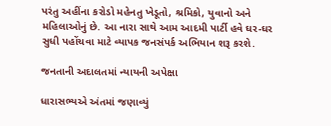પરંતુ અહીંના કરોડો મહેનતુ ખેડૂતો, શ્રમિકો, યુવાનો અને મહિલાઓનું છે. આ નારા સાથે આમ આદમી પાર્ટી હવે ઘર-ઘર સુધી પહોંચવા માટે વ્યાપક જનસંપર્ક અભિયાન શરૂ કરશે.

જનતાની અદાલતમાં ન્યાયની અપેક્ષા

ધારાસભ્યએ અંતમાં જણાવ્યું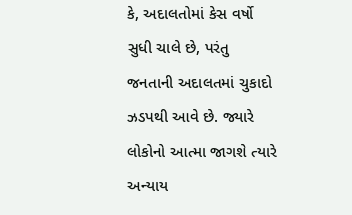કે, અદાલતોમાં કેસ વર્ષો સુધી ચાલે છે, પરંતુ જનતાની અદાલતમાં ચુકાદો ઝડપથી આવે છે. જ્યારે લોકોનો આત્મા જાગશે ત્યારે અન્યાય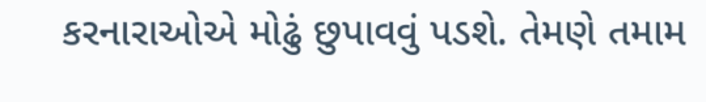કરનારાઓએ મોઢું છુપાવવું પડશે. તેમણે તમામ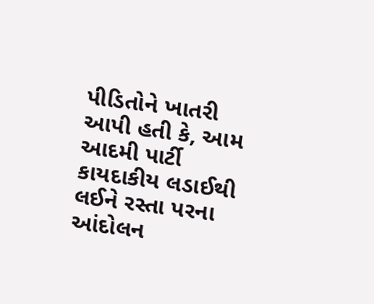પીડિતોને ખાતરી આપી હતી કે, આમ આદમી પાર્ટી કાયદાકીય લડાઈથી લઈને રસ્તા પરના આંદોલન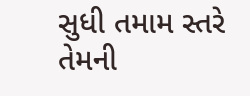સુધી તમામ સ્તરે તેમની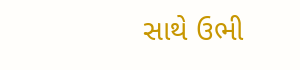સાથે ઉભી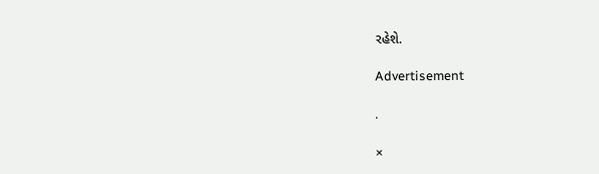રહેશે.

Advertisement

.

×